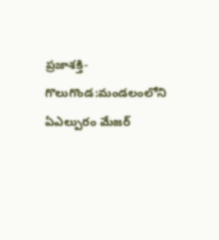ప్రజాశక్తి-గొలుగొండ:మండలంలోని ఏఎల్పురం మేజర్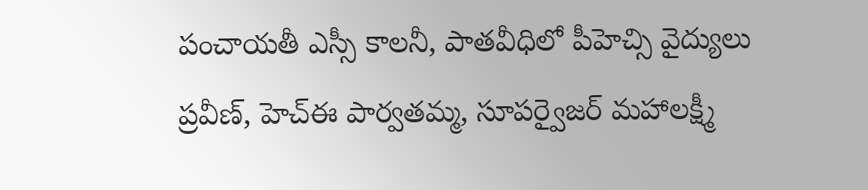పంచాయతీ ఎస్సీ కాలనీ, పాతవీధిలో పీహెచ్సి వైద్యులు ప్రవీణ్, హెచ్ఈ పార్వతమ్మ, సూపర్వైజర్ మహాలక్ష్మీ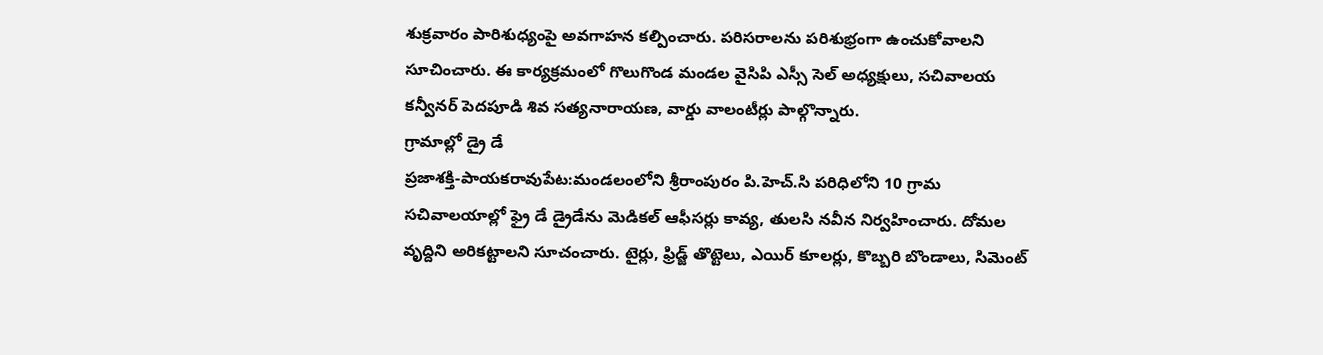శుక్రవారం పారిశుధ్యంపై అవగాహన కల్పించారు. పరిసరాలను పరిశుభ్రంగా ఉంచుకోవాలని సూచించారు. ఈ కార్యక్రమంలో గొలుగొండ మండల వైసిపి ఎస్సీ సెల్ అధ్యక్షులు, సచివాలయ కన్వీనర్ పెదపూడి శివ సత్యనారాయణ, వార్డు వాలంటీర్లు పాల్గొన్నారు.
గ్రామాల్లో డ్రై డే
ప్రజాశక్తి-పాయకరావుపేట:మండలంలోని శ్రీరాంపురం పి.హెచ్.సి పరిధిలోని 10 గ్రామ సచివాలయాల్లో ఫ్రై డే డ్రైడేను మెడికల్ ఆఫీసర్లు కావ్య, తులసి నవీన నిర్వహించారు. దోమల వృద్దిని అరికట్టాలని సూచంచారు. టైర్లు, ఫ్రిడ్జ్ తొట్టెలు, ఎయిర్ కూలర్లు, కొబ్బరి బొండాలు, సిమెంట్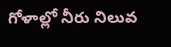గోళాల్లో నీరు నిలువ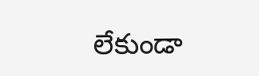లేకుండా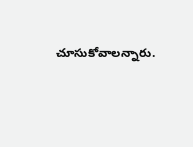చూసుకోవాలన్నారు.